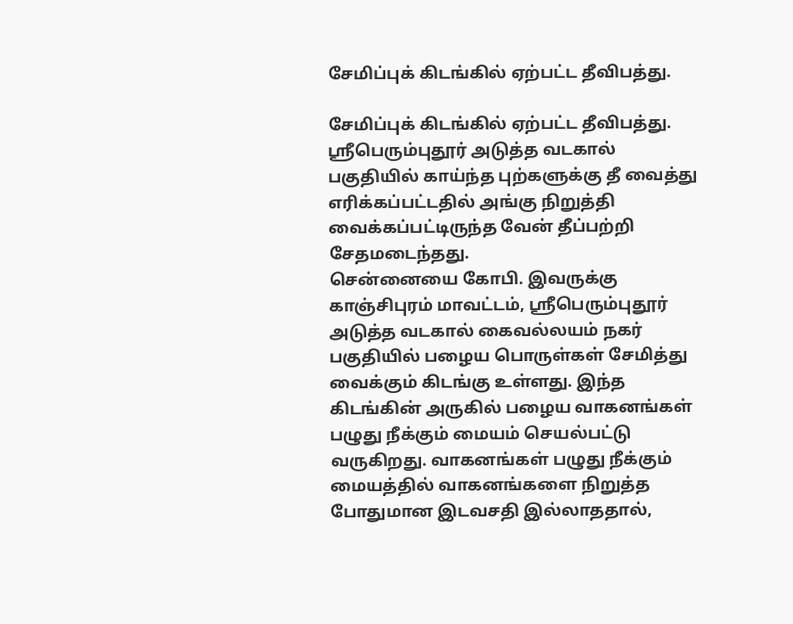சேமிப்புக் கிடங்கில் ஏற்பட்ட தீவிபத்து.

சேமிப்புக் கிடங்கில் ஏற்பட்ட தீவிபத்து.
ஸ்ரீபெரும்புதூர் அடுத்த வடகால் பகுதியில் காய்ந்த புற்களுக்கு தீ வைத்து எரிக்கப்பட்டதில் அங்கு நிறுத்தி வைக்கப்பட்டிருந்த வேன் தீப்பற்றி சேதமடைந்தது.
சென்னையை கோபி. இவருக்கு காஞ்சிபுரம் மாவட்டம், ஸ்ரீபெரும்புதூர் அடுத்த வடகால் கைவல்லயம் நகர் பகுதியில் பழைய பொருள்கள் சேமித்து வைக்கும் கிடங்கு உள்ளது. இந்த கிடங்கின் அருகில் பழைய வாகனங்கள் பழுது நீக்கும் மையம் செயல்பட்டு வருகிறது. வாகனங்கள் பழுது நீக்கும் மையத்தில் வாகனங்களை நிறுத்த போதுமான இடவசதி இல்லாததால்,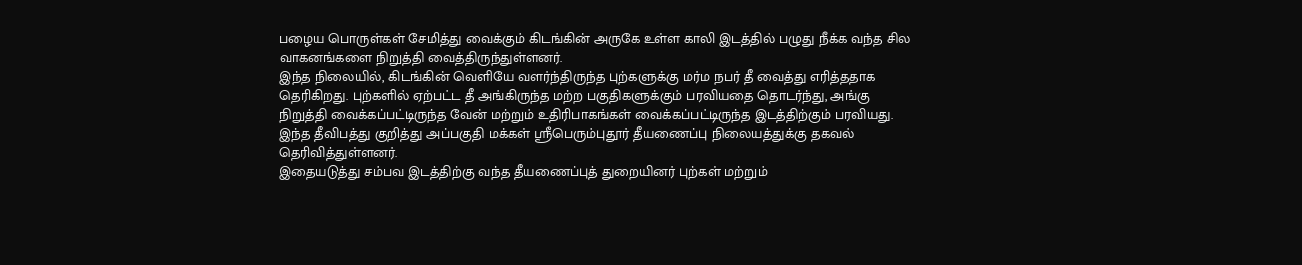பழைய பொருள்கள் சேமித்து வைக்கும் கிடங்கின் அருகே உள்ள காலி இடத்தில் பழுது நீக்க வந்த சில வாகனங்களை நிறுத்தி வைத்திருந்துள்ளனர்.
இந்த நிலையில், கிடங்கின் வெளியே வளர்ந்திருந்த புற்களுக்கு மர்ம நபர் தீ வைத்து எரித்ததாக தெரிகிறது. புற்களில் ஏற்பட்ட தீ அங்கிருந்த மற்ற பகுதிகளுக்கும் பரவியதை தொடர்ந்து, அங்கு நிறுத்தி வைக்கப்பட்டிருந்த வேன் மற்றும் உதிரிபாகங்கள் வைக்கப்பட்டிருந்த இடத்திற்கும் பரவியது.
இந்த தீவிபத்து குறித்து அப்பகுதி மக்கள் ஸ்ரீபெரும்புதூர் தீயணைப்பு நிலையத்துக்கு தகவல் தெரிவித்துள்ளனர்.
இதையடுத்து சம்பவ இடத்திற்கு வந்த தீயணைப்புத் துறையினர் புற்கள் மற்றும்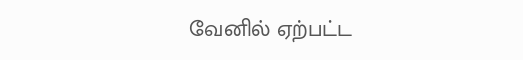வேனில் ஏற்பட்ட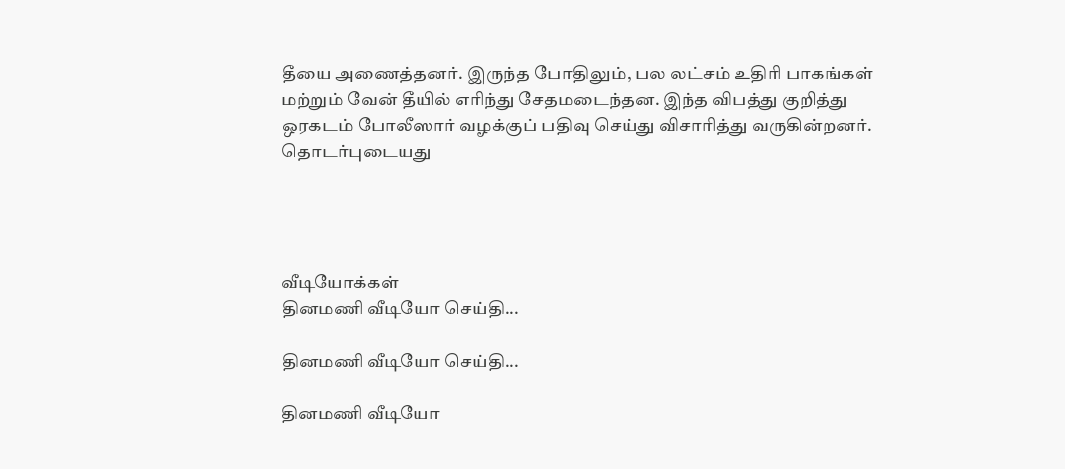தீயை அணைத்தனர். இருந்த போதிலும், பல லட்சம் உதிரி பாகங்கள் மற்றும் வேன் தீயில் எரிந்து சேதமடைந்தன. இந்த விபத்து குறித்து ஒரகடம் போலீஸார் வழக்குப் பதிவு செய்து விசாரித்து வருகின்றனர்.
தொடர்புடையது




வீடியோக்கள்
தினமணி வீடியோ செய்தி...

தினமணி வீடியோ செய்தி...

தினமணி வீடியோ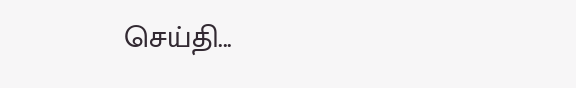செய்தி...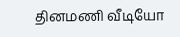தினமணி வீடியோ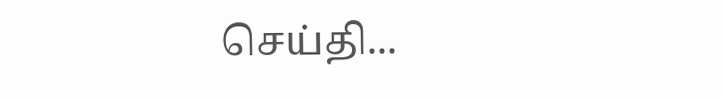செய்தி...